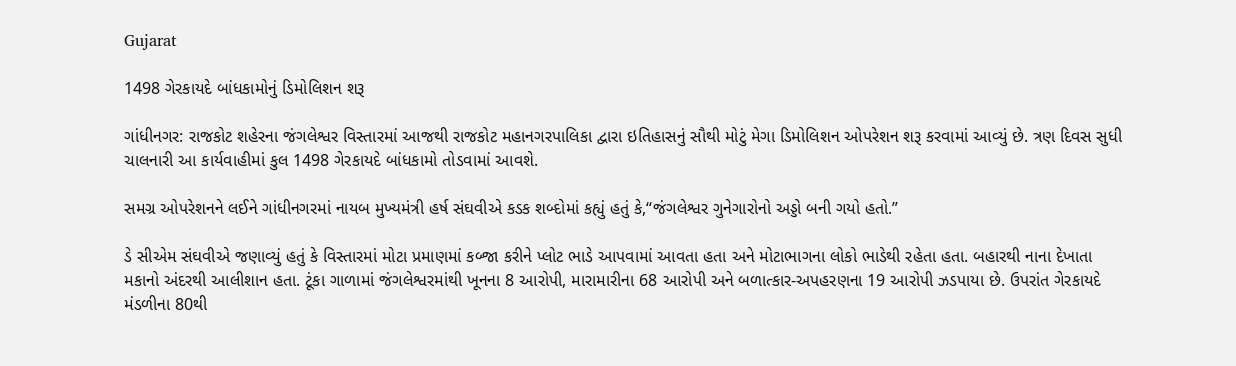Gujarat

1498 ગેરકાયદે બાંધકામોનું ડિમોલિશન શરૂ

ગાંધીનગર: રાજકોટ શહેરના જંગલેશ્વર વિસ્તારમાં આજથી રાજકોટ મહાનગરપાલિકા દ્વારા ઇતિહાસનું સૌથી મોટું મેગા ડિમોલિશન ઓપરેશન શરૂ કરવામાં આવ્યું છે. ત્રણ દિવસ સુધી ચાલનારી આ કાર્યવાહીમાં કુલ 1498 ગેરકાયદે બાંધકામો તોડવામાં આવશે.

સમગ્ર ઓપરેશનને લઈને ગાંધીનગરમાં નાયબ મુખ્યમંત્રી હર્ષ સંઘવીએ કડક શબ્દોમાં કહ્યું હતું કે,“જંગલેશ્વર ગુનેગારોનો અડ્ડો બની ગયો હતો.”

ડે સીએમ સંઘવીએ જણાવ્યું હતું કે વિસ્તારમાં મોટા પ્રમાણમાં કબ્જા કરીને પ્લોટ ભાડે આપવામાં આવતા હતા અને મોટાભાગના લોકો ભાડેથી રહેતા હતા. બહારથી નાના દેખાતા મકાનો અંદરથી આલીશાન હતા. ટૂંકા ગાળામાં જંગલેશ્વરમાંથી ખૂનના 8 આરોપી, મારામારીના 68 આરોપી અને બળાત્કાર-અપહરણના 19 આરોપી ઝડપાયા છે. ઉપરાંત ગેરકાયદે મંડળીના 80થી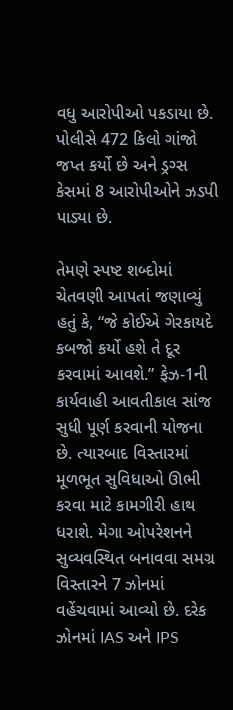વધુ આરોપીઓ પકડાયા છે. પોલીસે 472 કિલો ગાંજો જપ્ત કર્યો છે અને ડ્રગ્સ કેસમાં 8 આરોપીઓને ઝડપી પાડ્યા છે.

તેમણે સ્પષ્ટ શબ્દોમાં ચેતવણી આપતાં જણાવ્યું હતું કે, “જે કોઈએ ગેરકાયદે કબજો કર્યો હશે તે દૂર કરવામાં આવશે.” ફેઝ-1ની કાર્યવાહી આવતીકાલ સાંજ સુધી પૂર્ણ કરવાની યોજના છે. ત્યારબાદ વિસ્તારમાં મૂળભૂત સુવિધાઓ ઊભી કરવા માટે કામગીરી હાથ ધરાશે. મેગા ઓપરેશનને સુવ્યવસ્થિત બનાવવા સમગ્ર વિસ્તારને 7 ઝોનમાં વહેંચવામાં આવ્યો છે. દરેક ઝોનમાં IAS અને IPS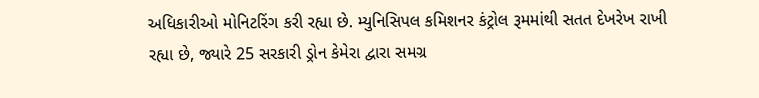અધિકારીઓ મોનિટરિંગ કરી રહ્યા છે. મ્યુનિસિપલ કમિશનર કંટ્રોલ રૂમમાંથી સતત દેખરેખ રાખી રહ્યા છે, જ્યારે 25 સરકારી ડ્રોન કેમેરા દ્વારા સમગ્ર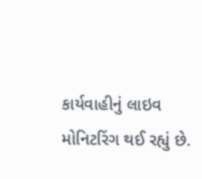કાર્યવાહીનું લાઇવ મોનિટરિંગ થઈ રહ્યું છે.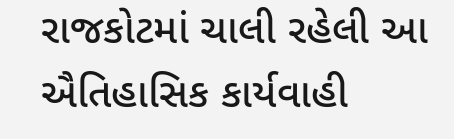રાજકોટમાં ચાલી રહેલી આ ઐતિહાસિક કાર્યવાહી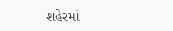શહેરમાં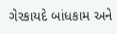ગેરકાયદે બાંધકામ અને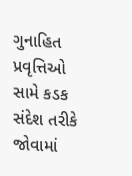ગુનાહિત પ્રવૃત્તિઓ સામે કડક સંદેશ તરીકે જોવામાં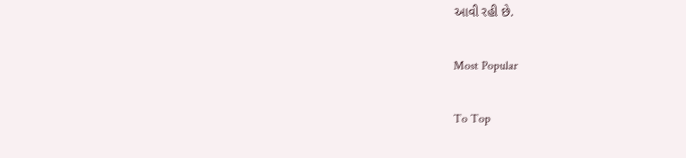આવી રહી છે.

Most Popular

To Top